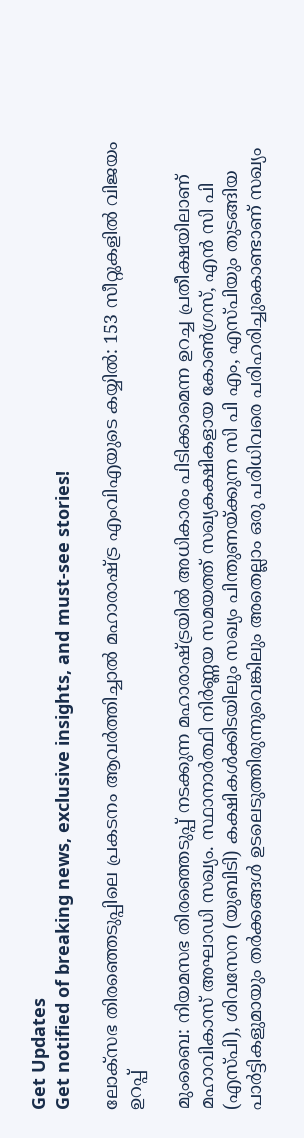Get Updates
Get notified of breaking news, exclusive insights, and must-see stories!

ലോക്സഭ തിരഞ്ഞെടുപ്പിലെ പ്രകടനം ആവർത്തിച്ചാല്‍ മഹാരാഷ്ട്ര എംവിഎയുടെ കയ്യില്‍: 153 സീറ്റുകളില്‍ വിജയം ഉറപ്പ്

മുംബൈ: നിയമസഭ തിരഞ്ഞെടുപ്പ് നടക്കുന്ന മഹാരാഷ്ട്രയില്‍ അധികാരം പിടിക്കാമെന്ന ഉറച്ച പ്രതീക്ഷയിലാണ് മഹാവികാസ് അഘാഡി സഖ്യം. സ്ഥാനാർത്ഥി നിർണ്ണയ സമയത്ത് സഖ്യകക്ഷികളായ കോണ്‍ഗ്രസ്, എന്‍ സി പി (എസ്പി), ശിവസേന (യുബിടി) കക്ഷികള്‍ക്കിടയിലും സഖ്യം പിന്തുണയ്ക്കുന്ന സി പി എം, എസ്പിയും തുടങ്ങിയ പാർട്ടികളുമായും തർക്കങ്ങള്‍ ഉടലെടുത്തിരുന്നുവെങ്കിലും അതെല്ലാം ഒരു പരിധിവരെ പരിഹരിച്ചുകൊണ്ടാണ് സഖ്യം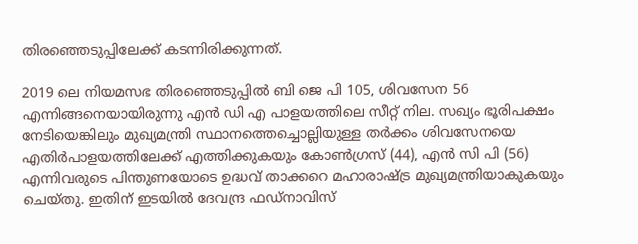തിരഞ്ഞെടുപ്പിലേക്ക് കടന്നിരിക്കുന്നത്.

2019 ലെ നിയമസഭ തിരഞ്ഞെടുപ്പില്‍ ബി ജെ പി 105, ശിവസേന 56 എന്നിങ്ങനെയായിരുന്നു എന്‍ ഡി എ പാളയത്തിലെ സീറ്റ് നില. സഖ്യം ഭൂരിപക്ഷം നേടിയെങ്കിലും മുഖ്യമന്ത്രി സ്ഥാനത്തെച്ചൊല്ലിയുള്ള തർക്കം ശിവസേനയെ എതിർപാളയത്തിലേക്ക് എത്തിക്കുകയും കോണ്‍ഗ്രസ് (44), എന്‍ സി പി (56) എന്നിവരുടെ പിന്തുണയോടെ ഉദ്ധവ് താക്കറെ മഹാരാഷ്ട്ര മുഖ്യമന്ത്രിയാകുകയും ചെയ്തു. ഇതിന് ഇടയില്‍ ദേവന്ദ്ര ഫഡ്നാവിസ്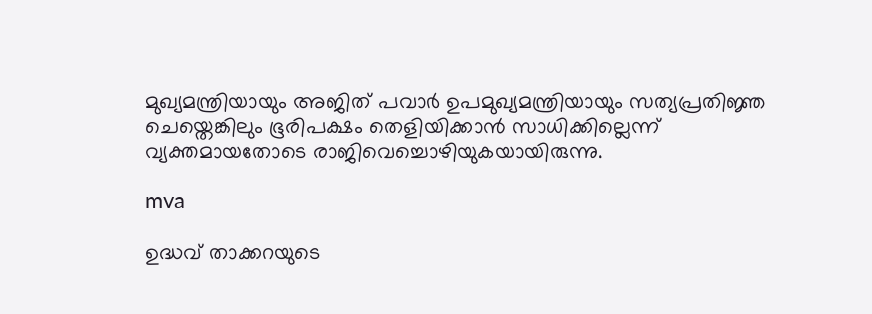മുഖ്യമന്ത്രിയായും അജിത് പവാർ ഉപമുഖ്യമന്ത്രിയായും സത്യപ്രതിജ്ഞ ചെയ്തെങ്കിലും ഭൂരിപക്ഷം തെളിയിക്കാന്‍ സാധിക്കില്ലെന്ന് വ്യക്തമായതോടെ രാജിവെച്ചൊഴിയുകയായിരുന്നു.

mva

ഉദ്ധവ് താക്കറയുടെ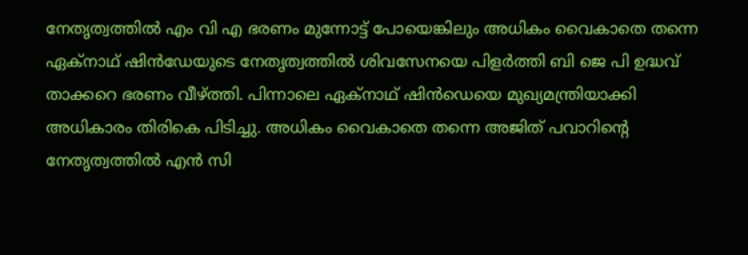നേതൃത്വത്തില്‍ എം വി എ ഭരണം മുന്നോട്ട് പോയെങ്കിലും അധികം വൈകാതെ തന്നെ ഏക്നാഥ് ഷിന്‍ഡേയുടെ നേതൃത്വത്തില്‍ ശിവസേനയെ പിളർത്തി ബി ജെ പി ഉദ്ധവ് താക്കറെ ഭരണം വീഴ്ത്തി. പിന്നാലെ ഏക്നാഥ് ഷിന്‍ഡെയെ മുഖ്യമന്ത്രിയാക്കി അധികാരം തിരികെ പിടിച്ചു. അധികം വൈകാതെ തന്നെ അജിത് പവാറിന്റെ നേതൃത്വത്തില്‍ എന്‍ സി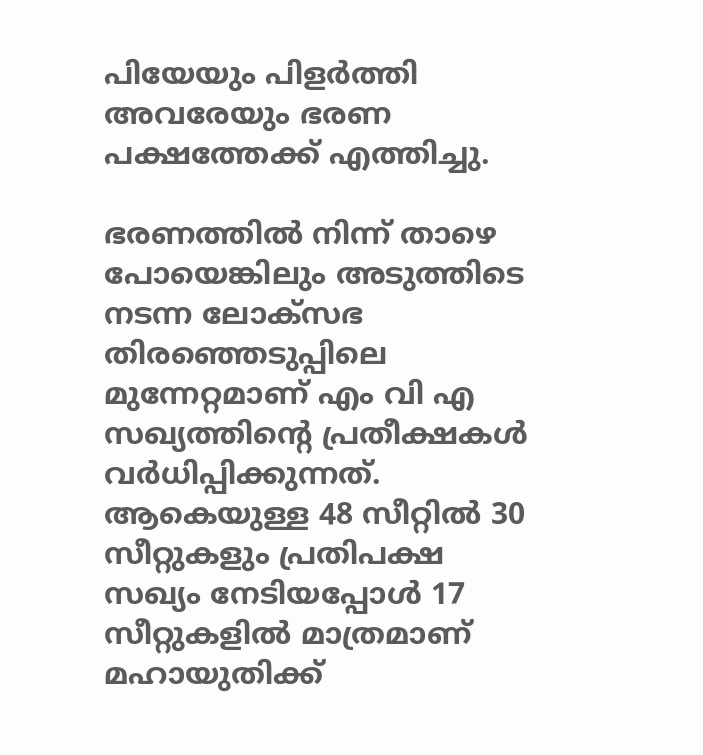പിയേയും പിളർത്തി അവരേയും ഭരണ പക്ഷത്തേക്ക് എത്തിച്ചു.

ഭരണത്തില്‍ നിന്ന് താഴെ പോയെങ്കിലും അടുത്തിടെ നടന്ന ലോക്സഭ തിരഞ്ഞെടുപ്പിലെ മുന്നേറ്റമാണ് എം വി എ സഖ്യത്തിന്റെ പ്രതീക്ഷകള്‍ വർധിപ്പിക്കുന്നത്. ആകെയുള്ള 48 സീറ്റില്‍ 30 സീറ്റുകളും പ്രതിപക്ഷ സഖ്യം നേടിയപ്പോള്‍ 17 സീറ്റുകളില്‍ മാത്രമാണ് മഹായുതിക്ക്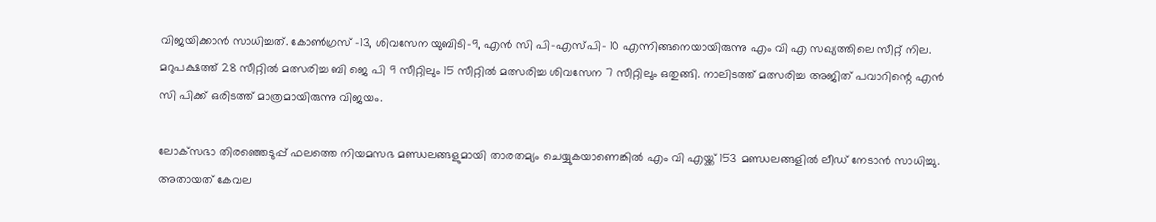വിജയിക്കാന്‍ സാധിച്ചത്. കോണ്‍ഗ്രസ് -13, ശിവസേന യുബിടി-9, എന്‍ സി പി-എസ്പി- 10 എന്നിങ്ങനെയായിരുന്നു എം വി എ സഖ്യത്തിലെ സീറ്റ് നില. മറുപക്ഷത്ത് 28 സീറ്റില്‍ മത്സരിച്ച ബി ജെ പി 9 സീറ്റിലും 15 സീറ്റില്‍ മത്സരിച്ച ശിവസേന 7 സീറ്റിലും ഒതുങ്ങി. നാലിടത്ത് മത്സരിച്ച അജിത് പവാറിന്റെ എന്‍ സി പിക്ക് ഒരിടത്ത് മാത്രമായിരുന്നു വിജയം.

ലോക്‌സഭാ തിരഞ്ഞെടുപ്പ് ഫലത്തെ നിയമസഭ മണ്ഡലങ്ങളുമായി താരതമ്യം ചെയ്യുകയാണെങ്കില്‍ എം വി എയ്ക്ക് 153 മണ്ഡലങ്ങളില്‍ ലീഡ് നേടാന്‍ സാധിച്ചു. അതായത് കേവല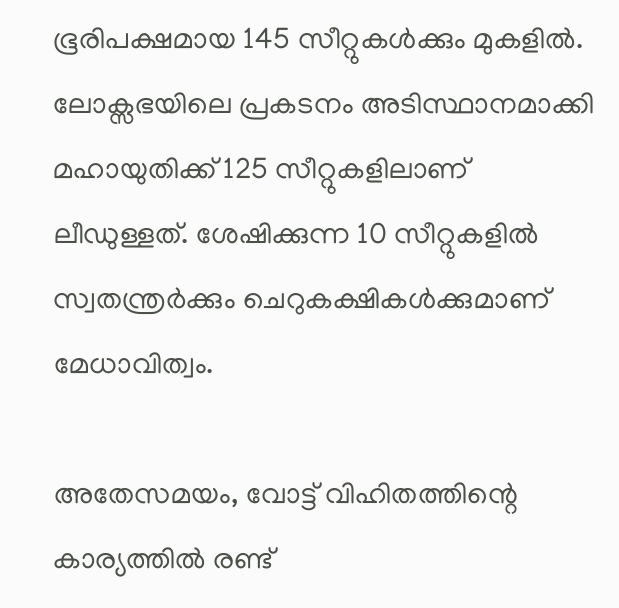ഭൂരിപക്ഷമായ 145 സീറ്റുകള്‍ക്കും മുകളില്‍. ലോക്സഭയിലെ പ്രകടനം അടിസ്ഥാനമാക്കി മഹായുതിക്ക് 125 സീറ്റുകളിലാണ് ലീഡുള്ളത്. ശേഷിക്കുന്ന 10 സീറ്റുകളില്‍ സ്വതന്ത്രർക്കും ചെറുകക്ഷികൾക്കുമാണ് മേധാവിത്വം.

അതേസമയം, വോട്ട് വിഹിതത്തിന്റെ കാര്യത്തില്‍ രണ്ട്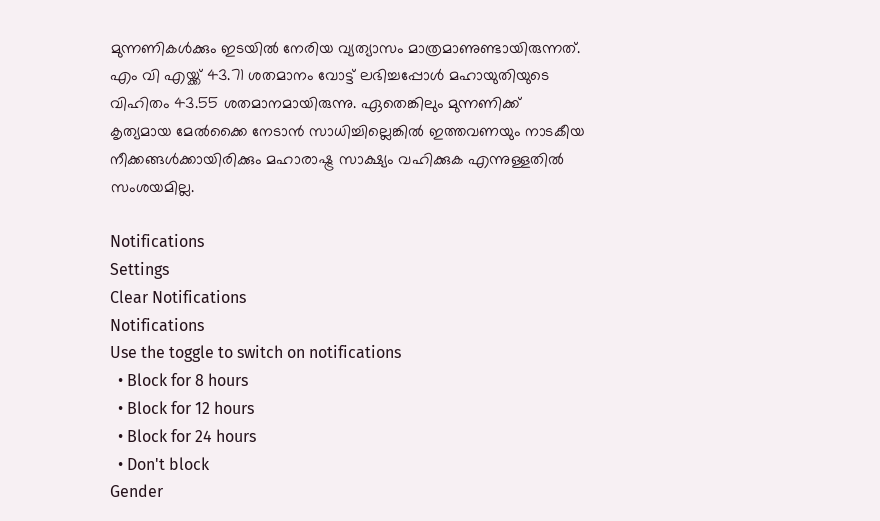മുന്നണികള്‍ക്കും ഇടയില്‍ നേരിയ വ്യത്യാസം മാത്രമാണുണ്ടായിരുന്നത്. എം വി എയ്ക്ക് 43.71 ശതമാനം വോട്ട് ലഭിച്ചപ്പോള്‍ മഹായുതിയുടെ വിഹിതം 43.55 ശതമാനമായിരുന്നു. ഏതെങ്കിലും മുന്നണിക്ക് കൃത്യമായ മേല്‍ക്കൈ നേടാന്‍ സാധിച്ചില്ലെങ്കില്‍ ഇത്തവണയും നാടകീയ നീക്കങ്ങള്‍ക്കായിരിക്കും മഹാരാഷ്ട്ര സാക്ഷ്യം വഹിക്കുക എന്നുള്ളതില്‍ സംശയമില്ല.

Notifications
Settings
Clear Notifications
Notifications
Use the toggle to switch on notifications
  • Block for 8 hours
  • Block for 12 hours
  • Block for 24 hours
  • Don't block
Gender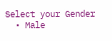Select your Gender
  • Male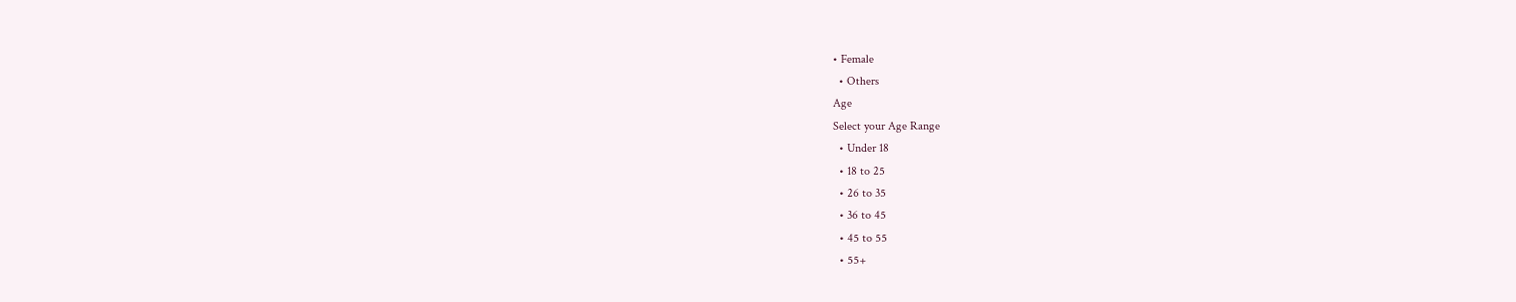• Female
  • Others
Age
Select your Age Range
  • Under 18
  • 18 to 25
  • 26 to 35
  • 36 to 45
  • 45 to 55
  • 55+